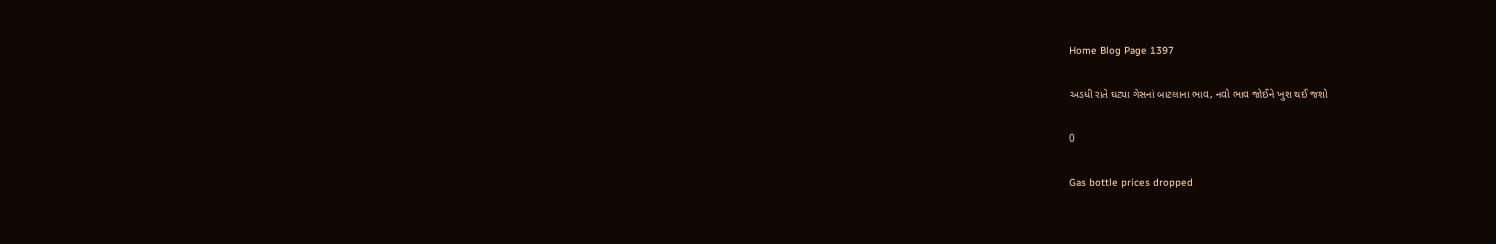Home Blog Page 1397

અડધી રાતે ઘટ્યા ગેસનાં બાટલાના ભાવ, નવો ભાવ જોઈને ખુશ થઈ જશો

0

Gas bottle prices dropped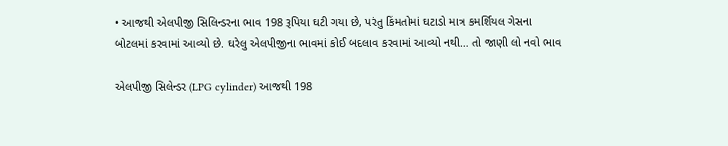• આજથી એલપીજી સિલિન્ડરના ભાવ 198 રૂપિયા ઘટી ગયા છે, પરંતુ કિંમતોમાં ઘટાડો માત્ર કમર્શિયલ ગેસના બોટલમાં કરવામાં આવ્યો છે. ઘરેલુ એલપીજીના ભાવમાં કોઈ બદલાવ કરવામાં આવ્યો નથી… તો જાણી લો નવો ભાવ

એલપીજી સિલેન્ડર (LPG cylinder) આજથી 198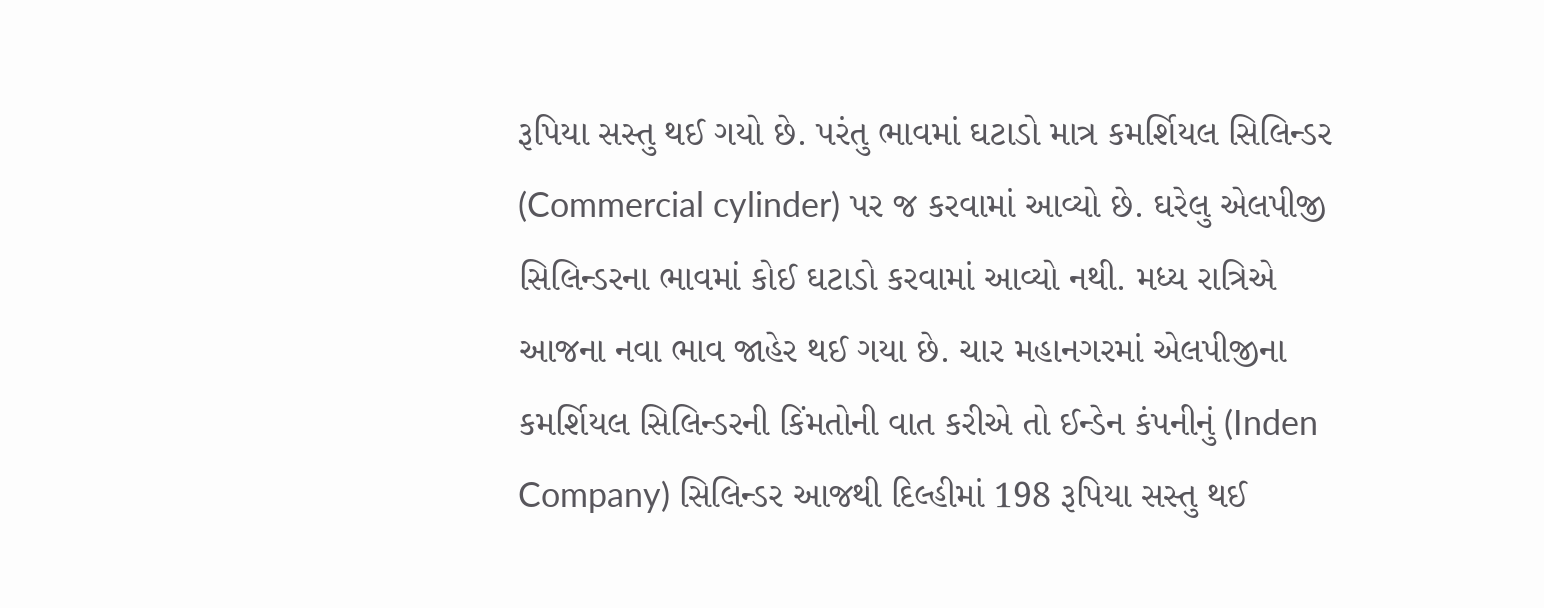રૂપિયા સસ્તુ થઈ ગયો છે. પરંતુ ભાવમાં ઘટાડો માત્ર કમર્શિયલ સિલિન્ડર (Commercial cylinder) પર જ કરવામાં આવ્યો છે. ઘરેલુ એલપીજી સિલિન્ડરના ભાવમાં કોઈ ઘટાડો કરવામાં આવ્યો નથી. મધ્ય રાત્રિએ આજના નવા ભાવ જાહેર થઈ ગયા છે. ચાર મહાનગરમાં એલપીજીના કમર્શિયલ સિલિન્ડરની કિંમતોની વાત કરીએ તો ઈન્ડેન કંપનીનું (Inden Company) સિલિન્ડર આજથી દિલ્હીમાં 198 રૂપિયા સસ્તુ થઈ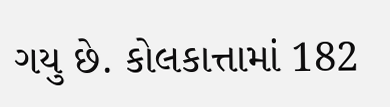ગયુ છે. કોલકાત્તામાં 182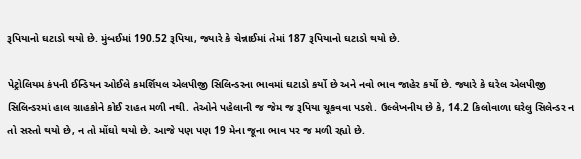રૂપિયાનો ઘટાડો થયો છે. મુંબઈમાં 190.52 રૂપિયા, જ્યારે કે ચેન્નાઈમાં તેમાં 187 રૂપિયાનો ઘટાડો થયો છે.

પેટ્રોલિયમ કંપની ઈન્ડિયન ઓઈલે કમર્શિયલ એલપીજી સિલિન્ડરના ભાવમાં ઘટાડો કર્યો છે અને નવો ભાવ જાહેર કર્યો છે. જ્યારે કે ઘરેલ એલપીજી સિલિન્ડરમાં હાલ ગ્રાહકોને કોઈ રાહત મળી નથી. તેઓને પહેલાની જ જેમ જ રૂપિયા ચૂકવવા પડશે. ઉલ્લેખનીય છે કે, 14.2 કિલોવાળા ઘરેલુ સિલેન્ડર ન તો સસ્તો થયો છે, ન તો મોંઘો થયો છે. આજે પણ પણ 19 મેના જૂના ભાવ પર જ મળી રહ્યો છે.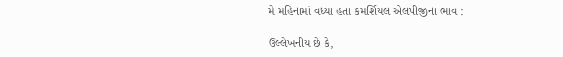મે મહિનામાં વધ્યા હતા કમર્શિયલ એલપીજીના ભાવ :

ઉલ્લેખનીય છે કે,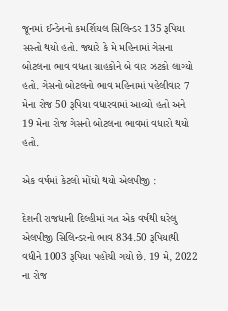જૂનમાં ઈન્ડેનનો કમર્શિયલ સિલિન્ડર 135 રૂપિયા સસ્તો થયો હતો. જ્યારે કે મે મહિનામાં ગેસના બોટલના ભાવ વધતા ગ્રાહકોને બે વાર ઝટકો લાગ્યો હતો. ગેસનો બોટલનો ભાવ મહિનામાં પહેલીવાર 7 મેના રોજ 50 રૂપિયા વધારવામાં આવ્યો હતો અને 19 મેના રોજ ગેસનો બોટલના ભાવમાં વધારો થયો હતો.

એક વર્ષમાં કેટલો મોંઘો થયો એલપીજી :

દેશની રાજધાની દિલ્હીમાં ગત એક વર્ષથી ઘરેલુ એલપીજી સિલિન્ડરનો ભાવ 834.50 રૂપિયાથી વધીને 1003 રૂપિયા પહોંચી ગયો છે. 19 મે, 2022 ના રોજ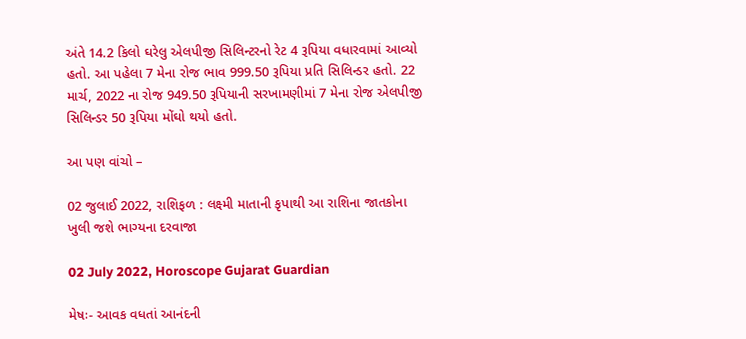અંતે 14.2 કિલો ઘરેલુ એલપીજી સિલિન્ટરનો રેટ 4 રૂપિયા વધારવામાં આવ્યો હતો. આ પહેલા 7 મેના રોજ ભાવ 999.50 રૂપિયા પ્રતિ સિલિન્ડર હતો. 22 માર્ચ, 2022 ના રોજ 949.50 રૂપિયાની સરખામણીમાં 7 મેના રોજ એલપીજી સિલિન્ડર 50 રૂપિયા મોંઘો થયો હતો.

આ પણ વાંચો –

02 જુલાઈ 2022, રાશિફળ : લક્ષ્મી માતાની કૃપાથી આ રાશિના જાતકોના ખુલી જશે ભાગ્યના દરવાજા

02 July 2022, Horoscope Gujarat Guardian

મેષઃ- આવક વધતાં આનંદની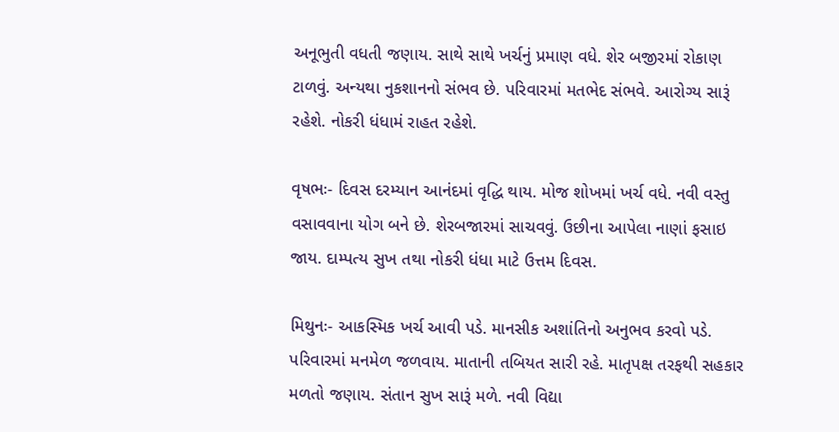અનૂભુતી વધતી જણાય. સાથે સાથે ખર્ચનું પ્રમાણ વધે. શેર બજીરમાં રોકાણ ટાળવું. અન્યથા નુકશાનનો સંભવ છે. પરિવારમાં મતભેદ સંભવે. આરોગ્ય સારૂં રહેશે. નોકરી ધંધામં રાહત રહેશે.

વૃષભઃ- દિવસ દરમ્યાન આનંદમાં વૃદ્ધિ થાય. મોજ શોખમાં ખર્ચ વધે. નવી વસ્તુ વસાવવાના યોગ બને છે. શેરબજારમાં સાચવવું. ઉછીના આપેલા નાણાં ફસાઇ જાય. દામ્પત્ય સુખ તથા નોકરી ધંધા માટે ઉત્તમ દિવસ.

મિથુનઃ- આકસ્મિક ખર્ચ આવી પડે. માનસીક અશાંતિનો અનુભવ કરવો પડે. પરિવારમાં મનમેળ જળવાય. માતાની તબિયત સારી રહે. માતૃપક્ષ તરફથી સહકાર મળતો જણાય. સંતાન સુખ સારૂં મળે. નવી વિદ્યા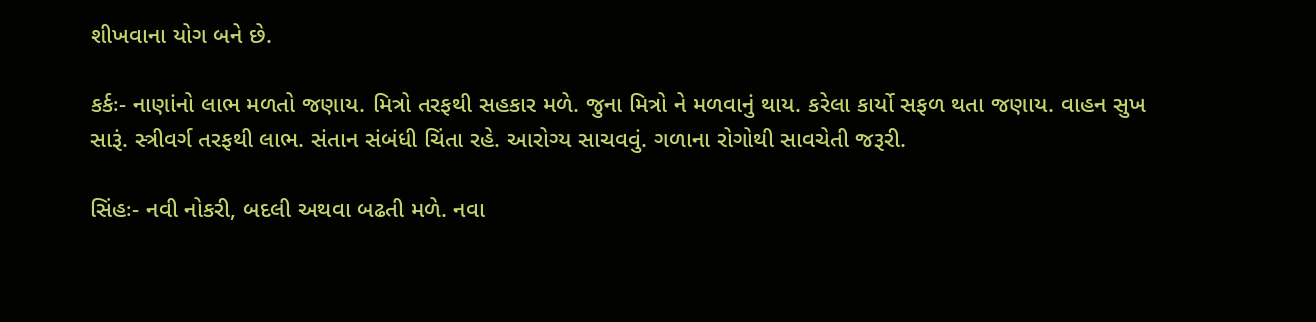શીખવાના યોગ બને છે.

કર્કઃ- નાણાંનો લાભ મળતો જણાય. મિત્રો તરફથી સહકાર મળે. જુના મિત્રો ને મળવાનું થાય. કરેલા કાર્યો સફળ થતા જણાય. વાહન સુખ સારૂં. સ્ત્રીવર્ગ તરફથી લાભ. સંતાન સંબંધી ચિંતા રહે. આરોગ્ય સાચવવું. ગળાના રોગોથી સાવચેતી જરૂરી.

સિંહઃ- નવી નોકરી, બદલી અથવા બઢતી મળે. નવા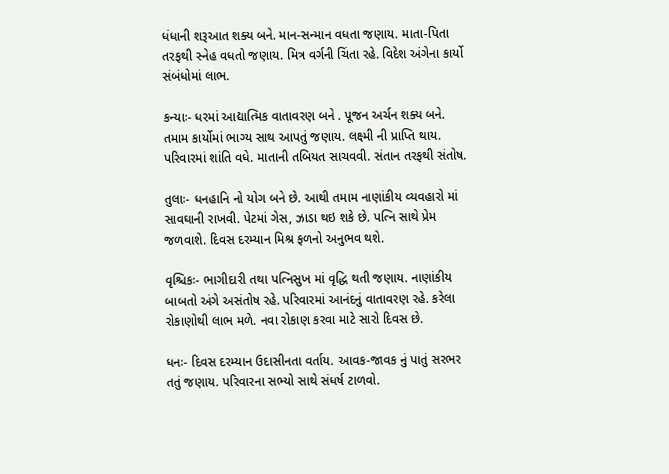ધંધાની શરૂઆત શક્ય બને. માન-સન્માન વધતા જણાય. માતા-પિતા તરફથી સ્નેહ વધતો જણાય. મિત્ર વર્ગની ચિંતા રહે. વિદેશ અંગેના કાર્યો સંબંધોમાં લાભ.

કન્યાઃ- ધરમાં આદ્યાત્મિક વાતાવરણ બને . પૂજન અર્ચન શક્ય બને. તમામ કાર્યોમાં ભાગ્ય સાથ આપતું જણાય. લક્ષ્મી ની પ્રાપ્તિ થાય. પરિવારમાં શાંતિ વધે. માતાની તબિયત સાચવવી. સંતાન તરફથી સંતોષ.

તુલાઃ- ધનહાનિ નો યોગ બને છે. આથી તમામ નાણાંકીય વ્યવહારો માં સાવઘાની રાખવી. પેટમાં ગેસ, ઝાડા થઇ શકે છે. પત્નિ સાથે પ્રેમ જળવાશે. દિવસ દરમ્યાન મિશ્ર ફળનો અનુભવ થશે.

વૃશ્ચિકઃ- ભાગીદારી તથા પત્નિસુખ માં વૃદ્ધિ થતી જણાય. નાણાંકીય બાબતો અંગે અસંતોષ રહે. પરિવારમાં આનંદનું વાતાવરણ રહે. કરેલા રોકાણોથી લાભ મળે. નવા રોકાણ કરવા માટે સારો દિવસ છે.

ધનઃ- દિવસ દરમ્યાન ઉદાસીનતા વર્તાય. આવક-જાવક નું પાતું સરભર તતું જણાય. પરિવારના સભ્યો સાથે સંધર્ષ ટાળવો.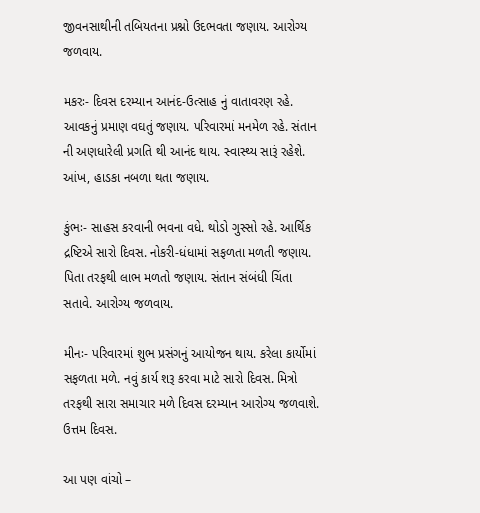જીવનસાથીની તબિયતના પ્રશ્નો ઉદભવતા જણાય. આરોગ્ય જળવાય.

મકરઃ- દિવસ દરમ્યાન આનંદ-ઉત્સાહ નું વાતાવરણ રહે. આવકનું પ્રમાણ વઘતું જણાય. પરિવારમાં મનમેળ રહે. સંતાન ની અણધારેલી પ્રગતિ થી આનંદ થાય. સ્વાસ્થ્ય સારૂં રહેશે. આંખ, હાડકા નબળા થતા જણાય.

કુંભઃ- સાહસ કરવાની ભવના વધે. થોડો ગુસ્સો રહે. આર્થિક દ્રષ્ટિએ સારો દિવસ. નોકરી-ધંધામાં સફળતા મળતી જણાય. પિતા તરફથી લાભ મળતો જણાય. સંતાન સંબંધી ચિંતા સતાવે. આરોગ્ય જળવાય.

મીનઃ- પરિવારમાં શુભ પ્રસંગનું આયોજન થાય. કરેલા કાર્યોમાં સફળતા મળે. નવું કાર્ય શરૂ કરવા માટે સારો દિવસ. મિત્રો તરફથી સારા સમાચાર મળે દિવસ દરમ્યાન આરોગ્ય જળવાશે. ઉત્તમ દિવસ.

આ પણ વાંચો –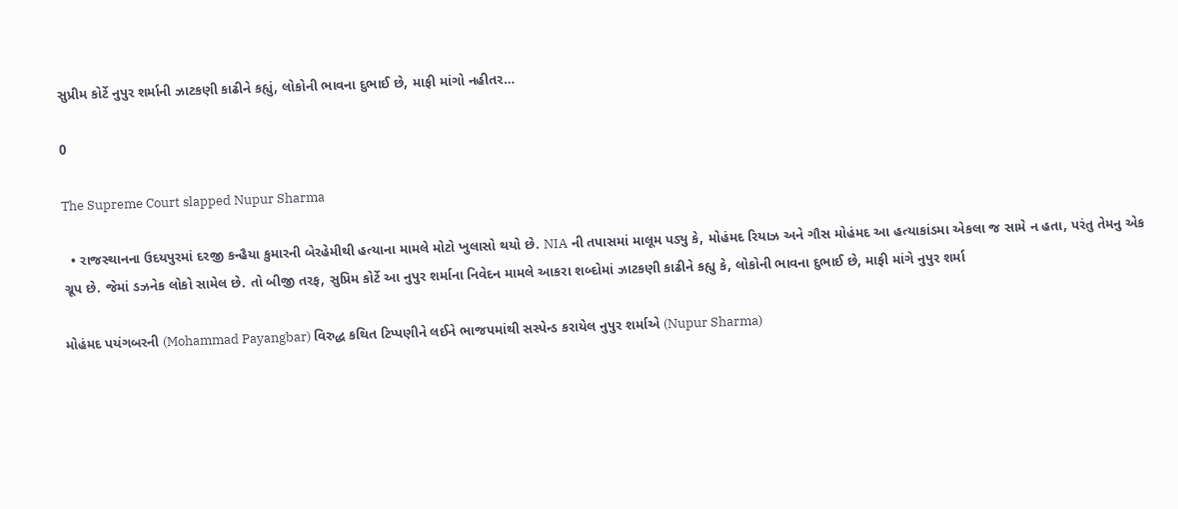સુપ્રીમ કોર્ટે નુપુર શર્માની ઝાટકણી કાઢીને કહ્યું, લોકોની ભાવના દુભાઈ છે, માફી માંગો નહીતર…

0

The Supreme Court slapped Nupur Sharma

  • રાજસ્થાનના ઉદયપુરમાં દરજી કન્હૈયા કુમારની બેરહેમીથી હત્યાના મામલે મોટો ખુલાસો થયો છે. NIA ની તપાસમાં માલૂમ પડ્યુ કે, મોહંમદ રિયાઝ અને ગૌસ મોહંમદ આ હત્યાકાંડમા એકલા જ સામે ન હતા, પરંતુ તેમનુ એક ગ્રૂપ છે. જેમાં ડઝનેક લોકો સામેલ છે. તો બીજી તરફ, સુપ્રિમ કોર્ટે આ નુપુર શર્માના નિવેદન મામલે આકરા શબ્દોમાં ઝાટકણી કાઢીને કહ્યુ કે, લોકોની ભાવના દુભાઈ છે, માફી માંગે નુપુર શર્મા

મોહંમદ પયંગબરની (Mohammad Payangbar) વિરુદ્ધ કથિત ટિપ્પણીને લઈને ભાજપમાંથી સસ્પેન્ડ કરાયેલ નુપુર શર્માએ (Nupur Sharma)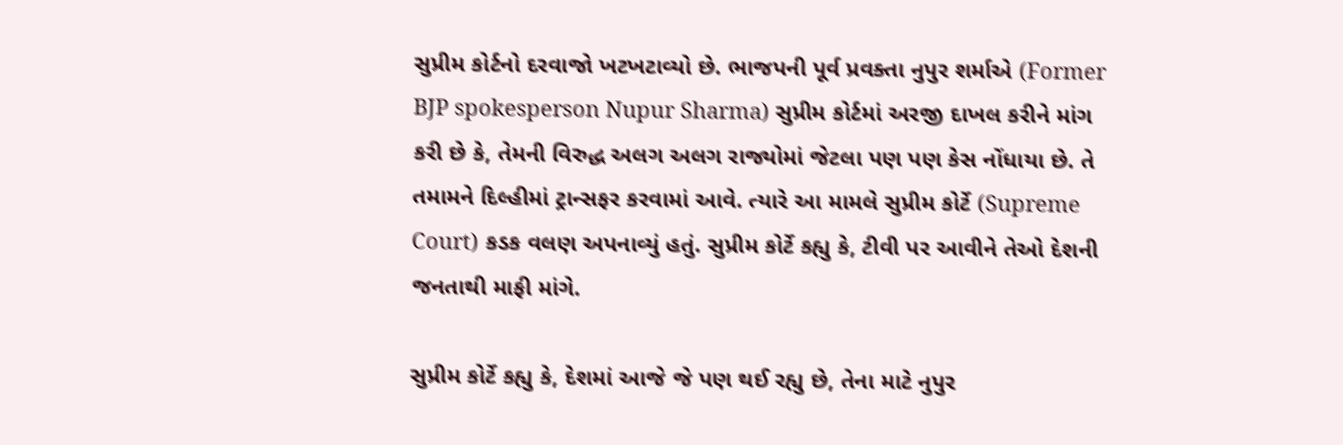સુપ્રીમ કોર્ટનો દરવાજો ખટખટાવ્યો છે. ભાજપની પૂર્વ પ્રવક્તા નુપુર શર્માએ (Former BJP spokesperson Nupur Sharma) સુપ્રીમ કોર્ટમાં અરજી દાખલ કરીને માંગ કરી છે કે, તેમની વિરુદ્ધ અલગ અલગ રાજ્યોમાં જેટલા પણ પણ કેસ નોંધાયા છે. તે તમામને દિલ્હીમાં ટ્રાન્સફર કરવામાં આવે. ત્યારે આ મામલે સુપ્રીમ કોર્ટે (Supreme Court) કડક વલણ અપનાવ્યું હતું. સુપ્રીમ કોર્ટે કહ્યુ કે, ટીવી પર આવીને તેઓ દેશની જનતાથી માફી માંગે.

સુપ્રીમ કોર્ટે કહ્યુ કે, દેશમાં આજે જે પણ થઈ રહ્યુ છે, તેના માટે નુપુર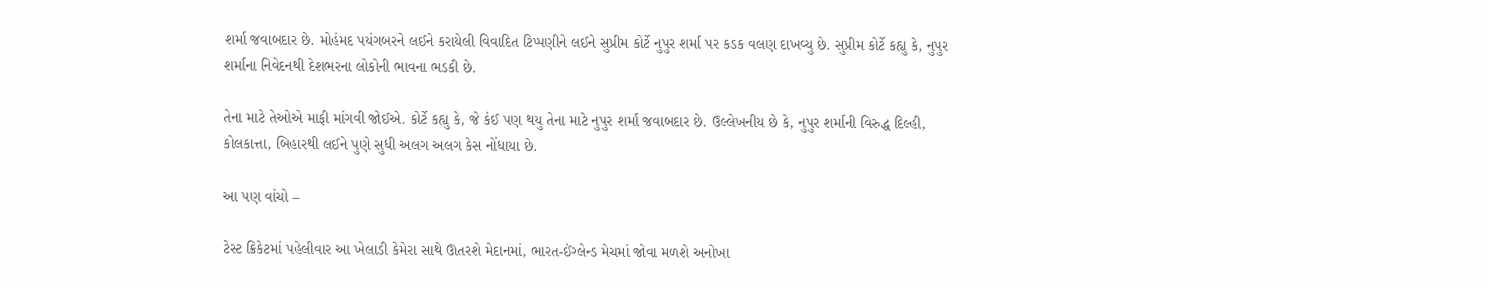શર્મા જવાબદાર છે. મોહંમદ પયંગબરને લઈને કરાયેલી વિવાદિત ટિપ્પણીને લઈને સુપ્રીમ કોર્ટે નુપુર શર્મા પર કડક વલણ દાખવ્યુ છે. સુપ્રીમ કોર્ટે કહ્યુ કે, નુપુર શર્માના નિવેદનથી દેશભરના લોકોની ભાવના ભડકી છે.

તેના માટે તેઓએ માફી માંગવી જોઈએ. કોર્ટે કહ્યુ કે, જે કંઈ પણ થયુ તેના માટે નુપુર શર્મા જવાબદાર છે. ઉલ્લેખનીય છે કે, નુપુર શર્માની વિરુદ્ધ દિલ્હી, કોલકાત્તા, બિહારથી લઈને પુણે સુધી અલગ અલગ કેસ નોંધાયા છે.

આ પણ વાંચો –

ટેસ્ટ ક્રિકેટમાં પહેલીવાર આ ખેલાડી કેમેરા સાથે ઊતરશે મેદાનમાં, ભારત-ઈંગ્લેન્ડ મેચમાં જોવા મળશે અનોખા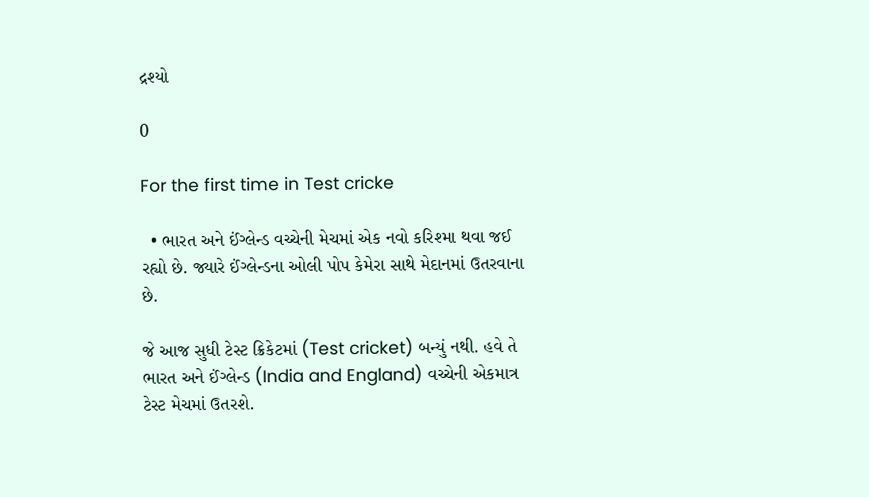દ્રશ્યો

0

For the first time in Test cricke

  • ભારત અને ઈંગ્લેન્ડ વચ્ચેની મેચમાં એક નવો કરિશ્મા થવા જઈ રહ્યો છે. જ્યારે ઈંગ્લેન્ડના ઓલી પોપ કેમેરા સાથે મેદાનમાં ઉતરવાના છે.

જે આજ સુધી ટેસ્ટ ક્રિકેટમાં (Test cricket) બન્યું નથી. હવે તે ભારત અને ઈંગ્લેન્ડ (India and England) વચ્ચેની એકમાત્ર ટેસ્ટ મેચમાં ઉતરશે.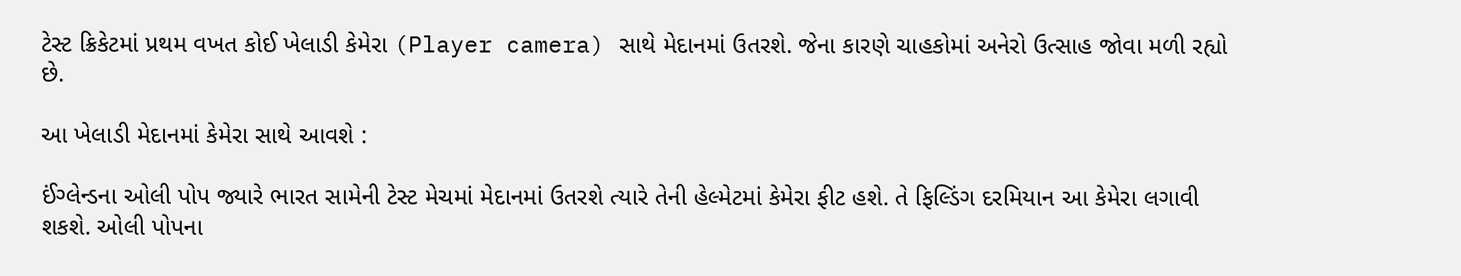ટેસ્ટ ક્રિકેટમાં પ્રથમ વખત કોઈ ખેલાડી કેમેરા (Player camera) સાથે મેદાનમાં ઉતરશે. જેના કારણે ચાહકોમાં અનેરો ઉત્સાહ જોવા મળી રહ્યો છે.

આ ખેલાડી મેદાનમાં કેમેરા સાથે આવશે :

ઈંગ્લેન્ડના ઓલી પોપ જ્યારે ભારત સામેની ટેસ્ટ મેચમાં મેદાનમાં ઉતરશે ત્યારે તેની હેલ્મેટમાં કેમેરા ફીટ હશે. તે ફિલ્ડિંગ દરમિયાન આ કેમેરા લગાવી શકશે. ઓલી પોપના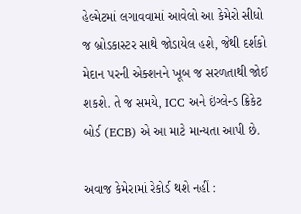હેલ્મેટમાં લગાવવામાં આવેલો આ કેમેરો સીધો જ બ્રોડકાસ્ટર સાથે જોડાયેલ હશે, જેથી દર્શકો મેદાન પરની એક્શનને ખૂબ જ સરળતાથી જોઈ શકશે. તે જ સમયે, ICC અને ઇંગ્લેન્ડ ક્રિકેટ બોર્ડ (ECB) એ આ માટે માન્યતા આપી છે.

અવાજ કેમેરામાં રેકોર્ડ થશે નહીં :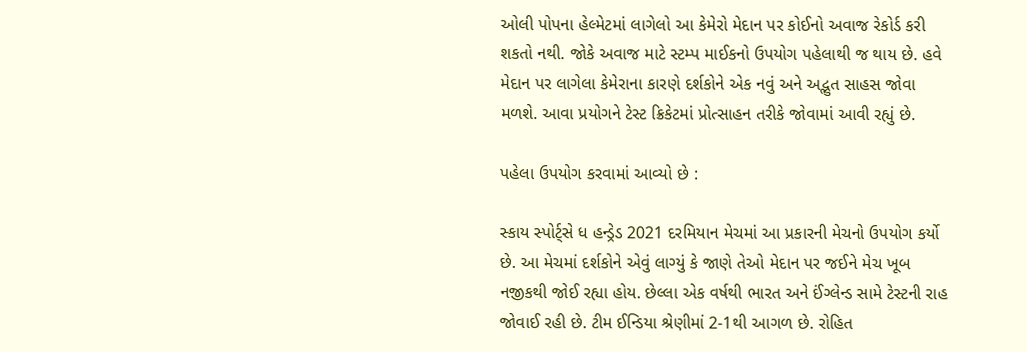ઓલી પોપના હેલ્મેટમાં લાગેલો આ કેમેરો મેદાન પર કોઈનો અવાજ રેકોર્ડ કરી શકતો નથી. જોકે અવાજ માટે સ્ટમ્પ માઈકનો ઉપયોગ પહેલાથી જ થાય છે. હવે મેદાન પર લાગેલા કેમેરાના કારણે દર્શકોને એક નવું અને અદ્ભુત સાહસ જોવા મળશે. આવા પ્રયોગને ટેસ્ટ ક્રિકેટમાં પ્રોત્સાહન તરીકે જોવામાં આવી રહ્યું છે.

પહેલા ઉપયોગ કરવામાં આવ્યો છે :

સ્કાય સ્પોર્ટ્સે ધ હન્ડ્રેડ 2021 દરમિયાન મેચમાં આ પ્રકારની મેચનો ઉપયોગ કર્યો છે. આ મેચમાં દર્શકોને એવું લાગ્યું કે જાણે તેઓ મેદાન પર જઈને મેચ ખૂબ નજીકથી જોઈ રહ્યા હોય. છેલ્લા એક વર્ષથી ભારત અને ઈંગ્લેન્ડ સામે ટેસ્ટની રાહ જોવાઈ રહી છે. ટીમ ઈન્ડિયા શ્રેણીમાં 2-1થી આગળ છે. રોહિત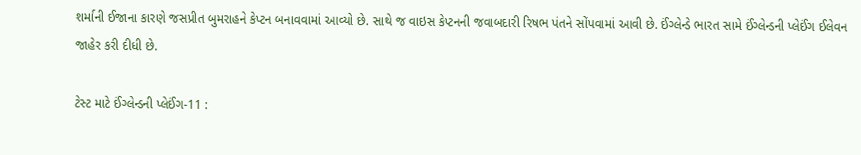શર્માની ઈજાના કારણે જસપ્રીત બુમરાહને કેપ્ટન બનાવવામાં આવ્યો છે. સાથે જ વાઇસ કેપ્ટનની જવાબદારી રિષભ પંતને સોંપવામાં આવી છે. ઈંગ્લેન્ડે ભારત સામે ઈંગ્લેન્ડની પ્લેઈંગ ઈલેવન જાહેર કરી દીધી છે.

ટેસ્ટ માટે ઈંગ્લેન્ડની પ્લેઈંગ-11 :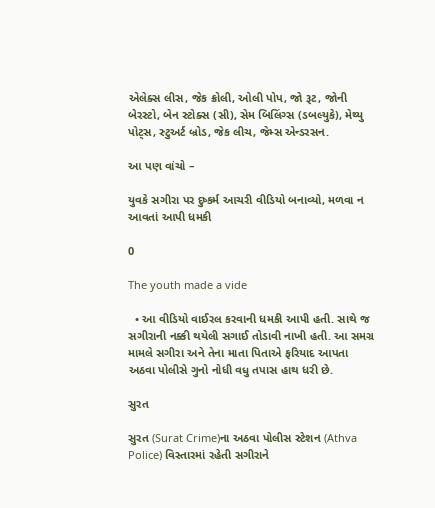એલેક્સ લીસ, જેક ક્રોલી, ઓલી પોપ, જો રૂટ, જોની બેરસ્ટો, બેન સ્ટોક્સ (સી), સેમ બિલિંગ્સ (ડબલ્યુકે), મેથ્યુ પોટ્સ, સ્ટુઅર્ટ બ્રોડ, જેક લીચ, જેમ્સ એન્ડરસન.

આ પણ વાંચો –

યુવકે સગીરા પર દુષ્કર્મ આચરી વીડિયો બનાવ્યો, મળવા ન આવતાં આપી ધમકી

0

The youth made a vide

  • આ વીડિયો વાઈરલ કરવાની ધમકી આપી હતી. સાથે જ સગીરાની નક્કી થયેલી સગાઈ તોડાવી નાખી હતી. આ સમગ્ર મામલે સગીરા અને તેના માતા પિતાએ ફરિયાદ આપતા અઠવા પોલીસે ગુનો નોધી વધુ તપાસ હાથ ધરી છે.

સુરત

સુરત (Surat Crime)ના અઠવા પોલીસ સ્ટેશન (Athva Police) વિસ્તારમાં રહેતી સગીરાને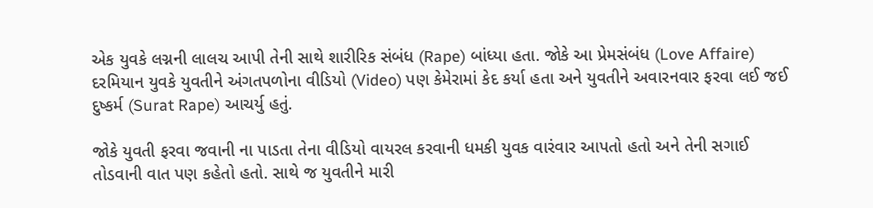એક યુવકે લગ્નની લાલચ આપી તેની સાથે શારીરિક સંબંધ (Rape) બાંધ્યા હતા. જોકે આ પ્રેમસંબંધ (Love Affaire) દરમિયાન યુવકે યુવતીને અંગતપળોના વીડિયો (Video) પણ કેમેરામાં કેદ કર્યા હતા અને યુવતીને અવારનવાર ફરવા લઈ જઈ દુષ્કર્મ (Surat Rape) આચર્યુ હતું.

જોકે યુવતી ફરવા જવાની ના પાડતા તેના વીડિયો વાયરલ કરવાની ધમકી યુવક વારંવાર આપતો હતો અને તેની સગાઈ તોડવાની વાત પણ કહેતો હતો. સાથે જ યુવતીને મારી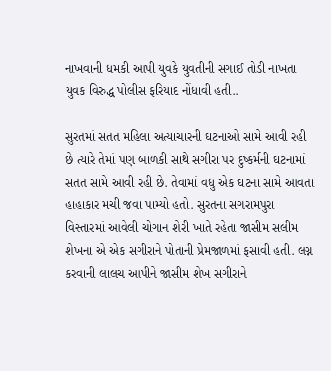નાખવાની ધમકી આપી યુવકે યુવતીની સગાઈ તોડી નાખતા યુવક વિરુદ્ધ પોલીસ ફરિયાદ નોંધાવી હતી..

સુરતમાં સતત મહિલા અત્યાચારની ઘટનાઓ સામે આવી રહી છે ત્યારે તેમાં પણ બાળકી સાથે સગીરા પર દુષ્કર્મની ઘટનામાં સતત સામે આવી રહી છે. તેવામાં વધુ એક ઘટના સામે આવતા હાહાકાર મચી જવા પામ્યો હતો. સુરતના સગરામપુરા વિસ્તારમાં આવેલી ચોગાન શેરી ખાતે રહેતા જાસીમ સલીમ શેખના એ એક સગીરાને પોતાની પ્રેમજાળમાં ફસાવી હતી. લગ્ન કરવાની લાલચ આપીને જાસીમ શેખ સગીરાને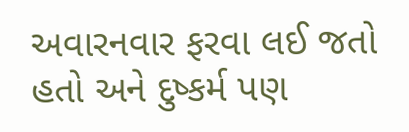અવારનવાર ફરવા લઈ જતો હતો અને દુષ્કર્મ પણ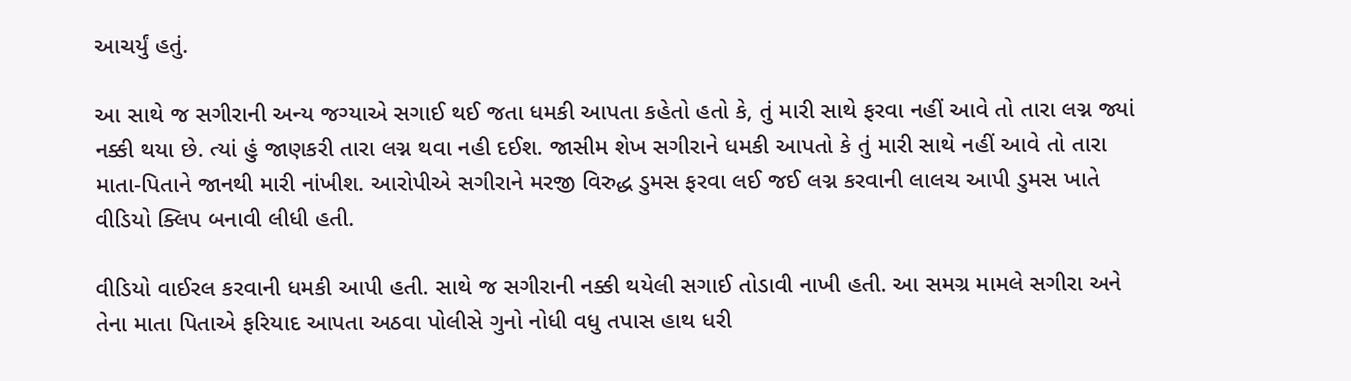આચર્યું હતું.

આ સાથે જ સગીરાની અન્ય જગ્યાએ સગાઈ થઈ જતા ધમકી આપતા કહેતો હતો કે, તું મારી સાથે ફરવા નહીં આવે તો તારા લગ્ન જ્યાં નક્કી થયા છે. ત્યાં હું જાણકરી તારા લગ્ન થવા નહી દઈશ. જાસીમ શેખ સગીરાને ધમકી આપતો કે તું મારી સાથે નહીં આવે તો તારા માતા-પિતાને જાનથી મારી નાંખીશ. આરોપીએ સગીરાને મરજી વિરુદ્ધ ડુમસ ફરવા લઈ જઈ લગ્ન કરવાની લાલચ આપી ડુમસ ખાતે વીડિયો ક્લિપ બનાવી લીધી હતી.

વીડિયો વાઈરલ કરવાની ધમકી આપી હતી. સાથે જ સગીરાની નક્કી થયેલી સગાઈ તોડાવી નાખી હતી. આ સમગ્ર મામલે સગીરા અને તેના માતા પિતાએ ફરિયાદ આપતા અઠવા પોલીસે ગુનો નોધી વધુ તપાસ હાથ ધરી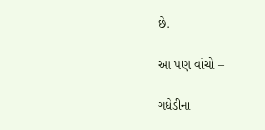છે.

આ પણ વાંચો –

ગધેડીના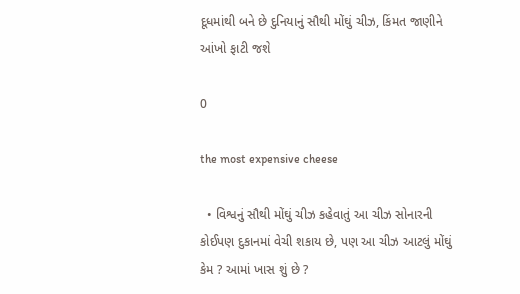દૂધમાંથી બને છે દુનિયાનું સૌથી મોંઘું ચીઝ, કિંમત જાણીને આંખો ફાટી જશે

0

the most expensive cheese

  • વિશ્વનું સૌથી મોંઘું ચીઝ કહેવાતું આ ચીઝ સોનારની કોઈપણ દુકાનમાં વેચી શકાય છે, પણ આ ચીઝ આટલું મોંઘું કેમ ? આમાં ખાસ શું છે ?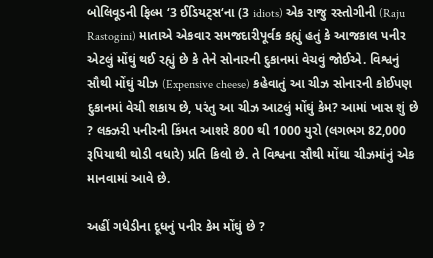બોલિવૂડની ફિલ્મ ‘3 ઈડિયટ્સ‘ના (3 idiots) એક રાજુ રસ્તોગીની (Raju Rastogini) માતાએ એકવાર સમજદારીપૂર્વક કહ્યું હતું કે આજકાલ પનીર એટલું મોંઘું થઈ રહ્યું છે કે તેને સોનારની દુકાનમાં વેચવું જોઈએ. વિશ્વનું સૌથી મોંઘું ચીઝ (Expensive cheese) કહેવાતું આ ચીઝ સોનારની કોઈપણ દુકાનમાં વેચી શકાય છે, પરંતુ આ ચીઝ આટલું મોંઘું કેમ? આમાં ખાસ શું છે ? લક્ઝરી પનીરની કિંમત આશરે 800 થી 1000 યુરો (લગભગ 82,000 રૂપિયાથી થોડી વધારે) પ્રતિ કિલો છે. તે વિશ્વના સૌથી મોંઘા ચીઝમાંનું એક માનવામાં આવે છે.

અહીં ગધેડીના દૂધનું પનીર કેમ મોંઘું છે ?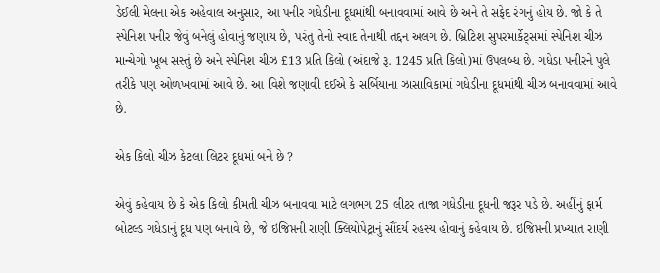ડેઈલી મેલના એક અહેવાલ અનુસાર, આ પનીર ગધેડીના દૂધમાંથી બનાવવામાં આવે છે અને તે સફેદ રંગનું હોય છે. જો કે તે સ્પેનિશ પનીર જેવું બનેલું હોવાનું જણાય છે, પરંતુ તેનો સ્વાદ તેનાથી તદ્દન અલગ છે. બ્રિટિશ સુપરમાર્કેટ્સમાં સ્પેનિશ ચીઝ માન્ચેગો ખૂબ સસ્તું છે અને સ્પેનિશ ચીઝ £13 પ્રતિ કિલો (અંદાજે રૂ. 1245 પ્રતિ કિલો)માં ઉપલબ્ધ છે. ગધેડા પનીરને પુલે તરીકે પણ ઓળખવામાં આવે છે. આ વિશે જણાવી દઈએ કે સર્બિયાના ઝાસાવિકામાં ગધેડીના દૂધમાંથી ચીઝ બનાવવામાં આવે છે.

એક કિલો ચીઝ કેટલા લિટર દૂધમાં બને છે ?

એવું કહેવાય છે કે એક કિલો કીમતી ચીઝ બનાવવા માટે લગભગ 25 લીટર તાજા ગધેડીના દૂધની જરૂર પડે છે. અહીંનું ફાર્મ બોટલ્ડ ગધેડાનું દૂધ પણ બનાવે છે, જે ઇજિપ્તની રાણી ક્લિયોપેટ્રાનું સૌંદર્ય રહસ્ય હોવાનું કહેવાય છે. ઇજિપ્તની પ્રખ્યાત રાણી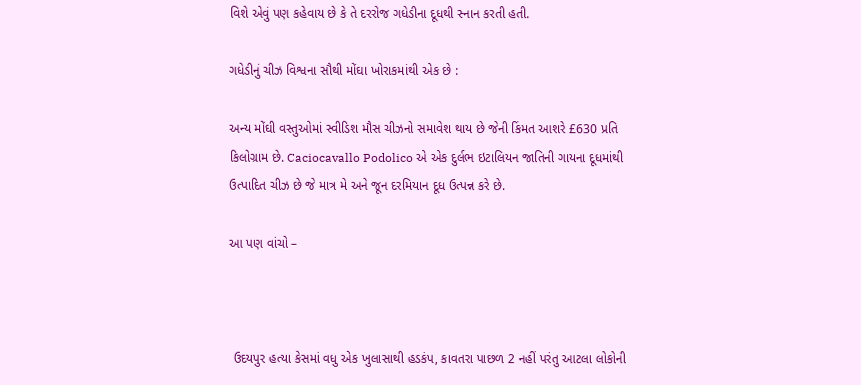વિશે એવું પણ કહેવાય છે કે તે દરરોજ ગધેડીના દૂધથી સ્નાન કરતી હતી.

ગધેડીનું ચીઝ વિશ્વના સૌથી મોંઘા ખોરાકમાંથી એક છે :

અન્ય મોંઘી વસ્તુઓમાં સ્વીડિશ મૌસ ચીઝનો સમાવેશ થાય છે જેની કિંમત આશરે £630 પ્રતિ કિલોગ્રામ છે. Caciocavallo Podolico એ એક દુર્લભ ઇટાલિયન જાતિની ગાયના દૂધમાંથી ઉત્પાદિત ચીઝ છે જે માત્ર મે અને જૂન દરમિયાન દૂધ ઉત્પન્ન કરે છે.

આ પણ વાંચો –



 ઉદયપુર હત્યા કેસમાં વધુ એક ખુલાસાથી હડકંપ, કાવતરા પાછળ 2 નહીં પરંતુ આટલા લોકોની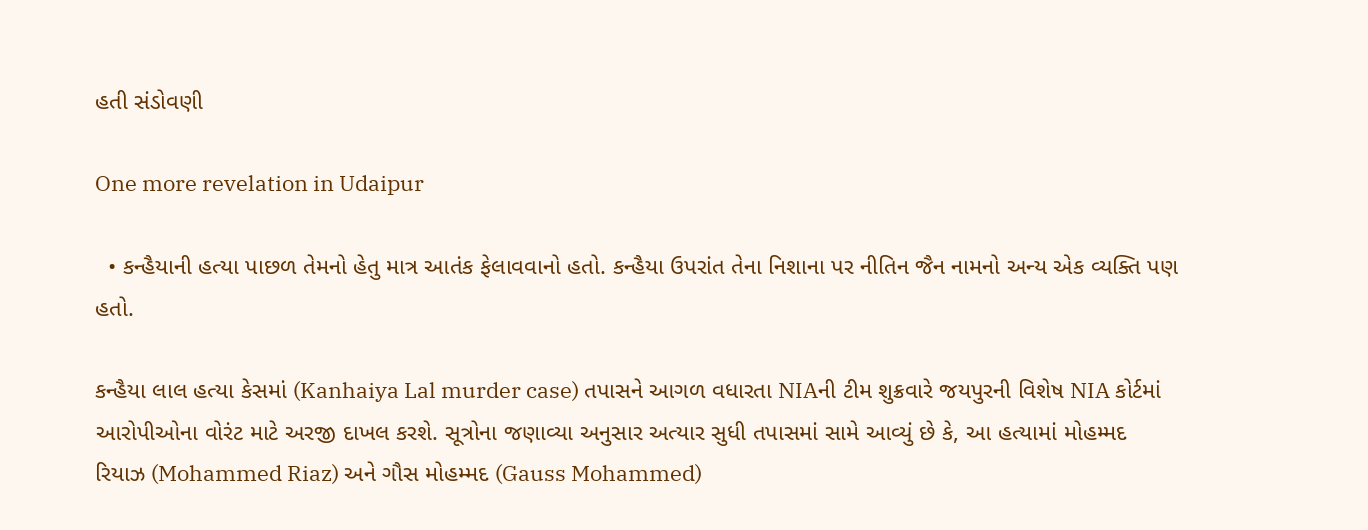હતી સંડોવણી

One more revelation in Udaipur

  • કન્હૈયાની હત્યા પાછળ તેમનો હેતુ માત્ર આતંક ફેલાવવાનો હતો. કન્હૈયા ઉપરાંત તેના નિશાના પર નીતિન જૈન નામનો અન્ય એક વ્યક્તિ પણ હતો.

કન્હૈયા લાલ હત્યા કેસમાં (Kanhaiya Lal murder case) તપાસને આગળ વધારતા NIAની ટીમ શુક્રવારે જયપુરની વિશેષ NIA કોર્ટમાં આરોપીઓના વોરંટ માટે અરજી દાખલ કરશે. સૂત્રોના જણાવ્યા અનુસાર અત્યાર સુધી તપાસમાં સામે આવ્યું છે કે, આ હત્યામાં મોહમ્મદ રિયાઝ (Mohammed Riaz) અને ગૌસ મોહમ્મદ (Gauss Mohammed)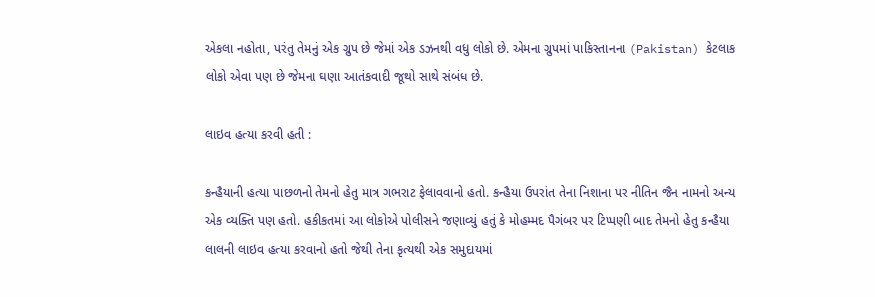એકલા નહોતા, પરંતુ તેમનું એક ગ્રુપ છે જેમાં એક ડઝનથી વધુ લોકો છે. એમના ગ્રુપમાં પાકિસ્તાનના (Pakistan) કેટલાક લોકો એવા પણ છે જેમના ઘણા આતંકવાદી જૂથો સાથે સંબંધ છે.

લાઇવ હત્યા કરવી હતી :

કન્હૈયાની હત્યા પાછળનો તેમનો હેતુ માત્ર ગભરાટ ફેલાવવાનો હતો. કન્હૈયા ઉપરાંત તેના નિશાના પર નીતિન જૈન નામનો અન્ય એક વ્યક્તિ પણ હતો. હકીકતમાં આ લોકોએ પોલીસને જણાવ્યું હતું કે મોહમ્મદ પૈગંબર પર ટિપ્પણી બાદ તેમનો હેતુ કન્હૈયા લાલની લાઇવ હત્યા કરવાનો હતો જેથી તેના કૃત્યથી એક સમુદાયમાં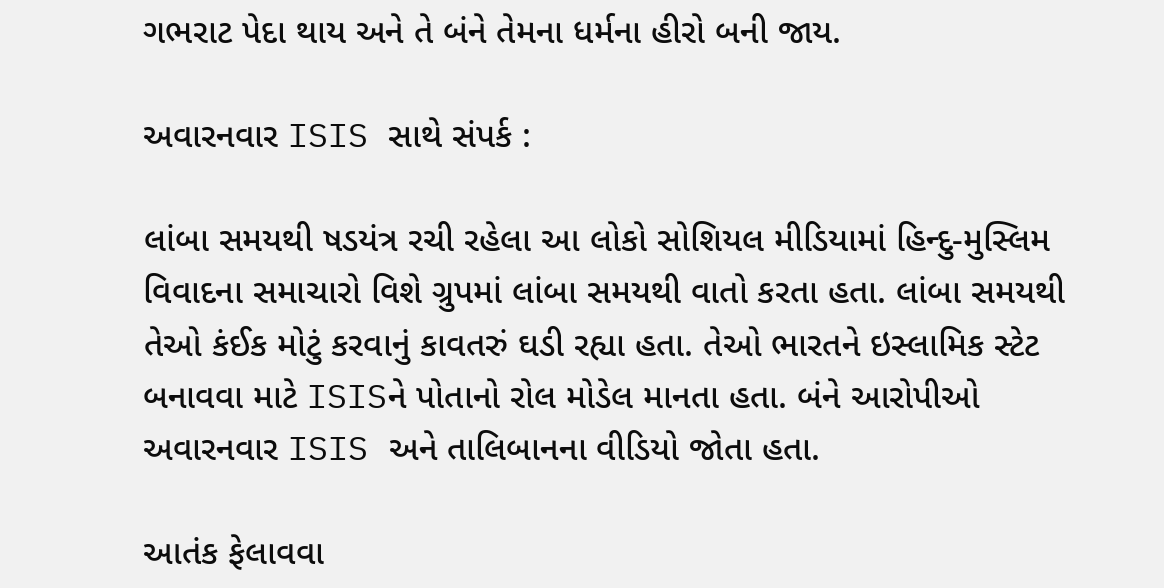ગભરાટ પેદા થાય અને તે બંને તેમના ધર્મના હીરો બની જાય.

અવારનવાર ISIS સાથે સંપર્ક :

લાંબા સમયથી ષડયંત્ર રચી રહેલા આ લોકો સોશિયલ મીડિયામાં હિન્દુ-મુસ્લિમ વિવાદના સમાચારો વિશે ગ્રુપમાં લાંબા સમયથી વાતો કરતા હતા. લાંબા સમયથી તેઓ કંઈક મોટું કરવાનું કાવતરું ઘડી રહ્યા હતા. તેઓ ભારતને ઇસ્લામિક સ્ટેટ બનાવવા માટે ISISને પોતાનો રોલ મોડેલ માનતા હતા. બંને આરોપીઓ અવારનવાર ISIS અને તાલિબાનના વીડિયો જોતા હતા.

આતંક ફેલાવવા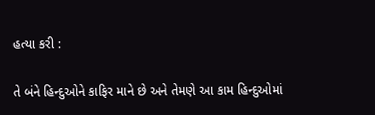હત્યા કરી :

તે બંને હિન્દુઓને કાફિર માને છે અને તેમણે આ કામ હિન્દુઓમાં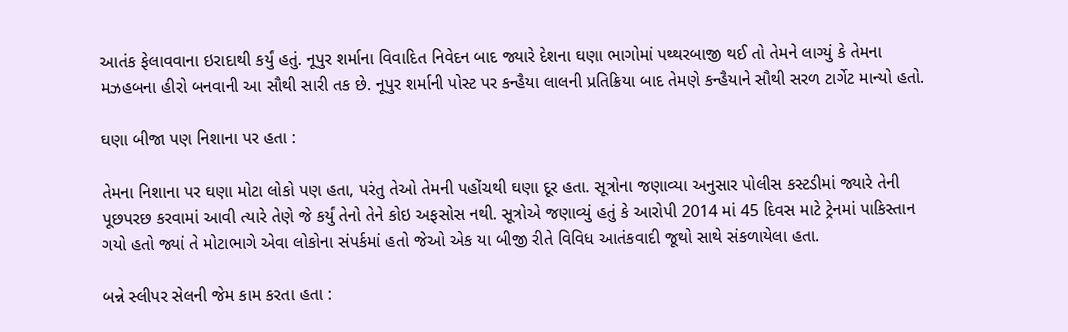આતંક ફેલાવવાના ઇરાદાથી કર્યું હતું. નૂપુર શર્માના વિવાદિત નિવેદન બાદ જ્યારે દેશના ઘણા ભાગોમાં પથ્થરબાજી થઈ તો તેમને લાગ્યું કે તેમના મઝહબના હીરો બનવાની આ સૌથી સારી તક છે. નૂપુર શર્માની પોસ્ટ પર કન્હૈયા લાલની પ્રતિક્રિયા બાદ તેમણે કન્હૈયાને સૌથી સરળ ટાર્ગેટ માન્યો હતો.

ઘણા બીજા પણ નિશાના પર હતા :

તેમના નિશાના પર ઘણા મોટા લોકો પણ હતા, પરંતુ તેઓ તેમની પહોંચથી ઘણા દૂર હતા. સૂત્રોના જણાવ્યા અનુસાર પોલીસ કસ્ટડીમાં જ્યારે તેની પૂછપરછ કરવામાં આવી ત્યારે તેણે જે કર્યું તેનો તેને કોઇ અફસોસ નથી. સૂત્રોએ જણાવ્યું હતું કે આરોપી 2014 માં 45 દિવસ માટે ટ્રેનમાં પાકિસ્તાન ગયો હતો જ્યાં તે મોટાભાગે એવા લોકોના સંપર્કમાં હતો જેઓ એક યા બીજી રીતે વિવિધ આતંકવાદી જૂથો સાથે સંકળાયેલા હતા.

બન્ને સ્લીપર સેલની જેમ કામ કરતા હતા :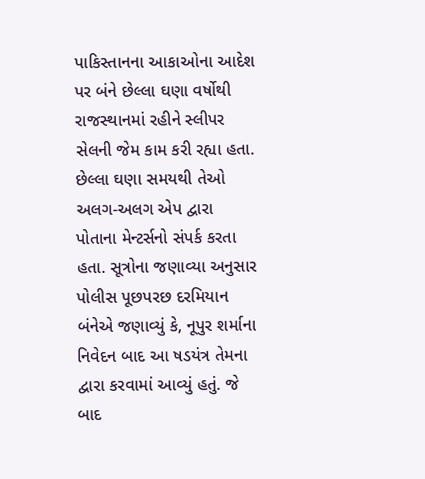પાકિસ્તાનના આકાઓના આદેશ પર બંને છેલ્લા ઘણા વર્ષોથી રાજસ્થાનમાં રહીને સ્લીપર સેલની જેમ કામ કરી રહ્યા હતા. છેલ્લા ઘણા સમયથી તેઓ અલગ-અલગ એપ દ્વારા પોતાના મેન્ટર્સનો સંપર્ક કરતા હતા. સૂત્રોના જણાવ્યા અનુસાર પોલીસ પૂછપરછ દરમિયાન બંનેએ જણાવ્યું કે, નૂપુર શર્માના નિવેદન બાદ આ ષડયંત્ર તેમના દ્વારા કરવામાં આવ્યું હતું. જે બાદ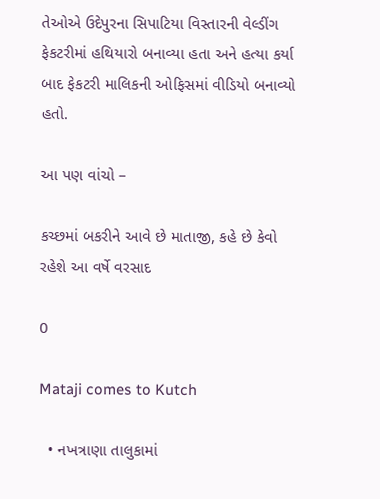તેઓએ ઉદેપુરના સિપાટિયા વિસ્તારની વેલ્ડીંગ ફેકટરીમાં હથિયારો બનાવ્યા હતા અને હત્યા કર્યા બાદ ફેકટરી માલિકની ઓફિસમાં વીડિયો બનાવ્યો હતો.

આ પણ વાંચો –

કચ્છમાં બકરીને આવે છે માતાજી, કહે છે કેવો રહેશે આ વર્ષે વરસાદ

0

Mataji comes to Kutch

  • નખત્રાણા તાલુકામાં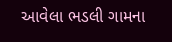આવેલા ભડલી ગામના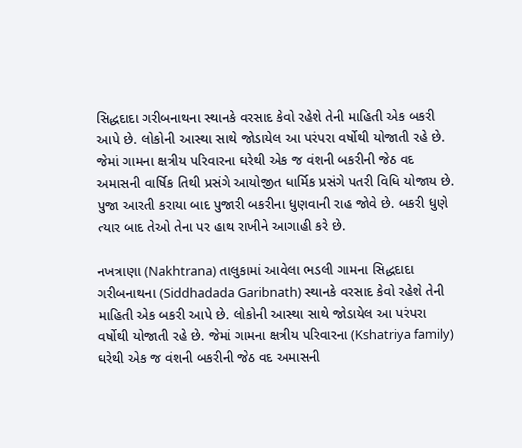સિદ્ધદાદા ગરીબનાથના સ્થાનકે વરસાદ કેવો રહેશે તેની માહિતી એક બકરી આપે છે. લોકોની આસ્થા સાથે જોડાયેલ આ પરંપરા વર્ષોથી યોજાતી રહે છે. જેમાં ગામના ક્ષત્રીય પરિવારના ઘરેથી એક જ વંશની બકરીની જેઠ વદ અમાસની વાર્ષિક તિથી પ્રસંગે આયોજીત ધાર્મિક પ્રસંગે પતરી વિધિ યોજાય છે. પુજા આરતી કરાયા બાદ પુજારી બકરીના ધુણવાની રાહ જોવે છે. બકરી ધુણે ત્યાર બાદ તેઓ તેના પર હાથ રાખીને આગાહી કરે છે.

નખત્રાણા (Nakhtrana) તાલુકામાં આવેલા ભડલી ગામના સિદ્ધદાદા ગરીબનાથના (Siddhadada Garibnath) સ્થાનકે વરસાદ કેવો રહેશે તેની માહિતી એક બકરી આપે છે. લોકોની આસ્થા સાથે જોડાયેલ આ પરંપરા વર્ષોથી યોજાતી રહે છે. જેમાં ગામના ક્ષત્રીય પરિવારના (Kshatriya family) ઘરેથી એક જ વંશની બકરીની જેઠ વદ અમાસની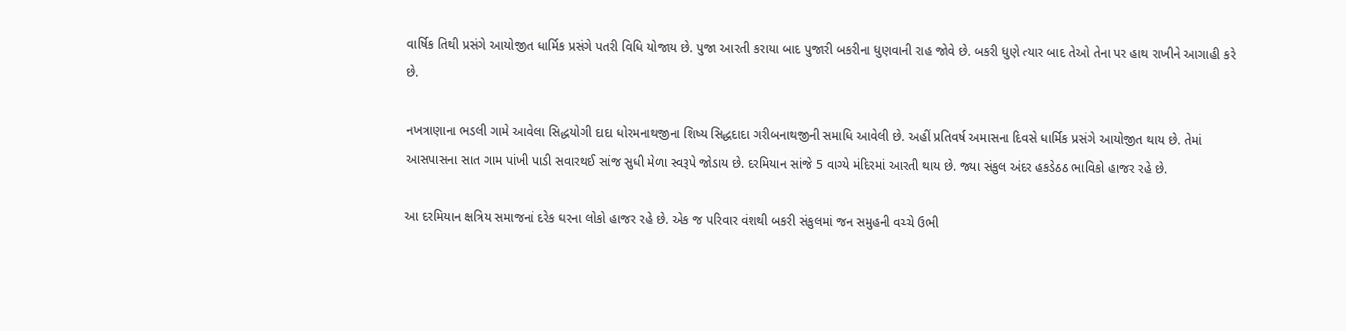વાર્ષિક તિથી પ્રસંગે આયોજીત ધાર્મિક પ્રસંગે પતરી વિધિ યોજાય છે. પુજા આરતી કરાયા બાદ પુજારી બકરીના ધુણવાની રાહ જોવે છે. બકરી ધુણે ત્યાર બાદ તેઓ તેના પર હાથ રાખીને આગાહી કરે છે.

નખત્રાણાના ભડલી ગામે આવેલા સિદ્ધયોગી દાદા ધોરમનાથજીના શિષ્ય સિદ્ધદાદા ગરીબનાથજીની સમાધિ આવેલી છે. અહીં પ્રતિવર્ષ અમાસના દિવસે ધાર્મિક પ્રસંગે આયોજીત થાય છે. તેમાં આસપાસના સાત ગામ પાંખી પાડી સવારથઈ સાંજ સુધી મેળા સ્વરૂપે જોડાય છે. દરમિયાન સાંજે 5 વાગ્યે મંદિરમાં આરતી થાય છે. જ્યા સંકુલ અંદર હકડેઠઠ ભાવિકો હાજર રહે છે.

આ દરમિયાન ક્ષત્રિય સમાજનાં દરેક ઘરના લોકો હાજર રહે છે. એક જ પરિવાર વંશથી બકરી સંકુલમાં જન સમુહની વચ્ચે ઉભી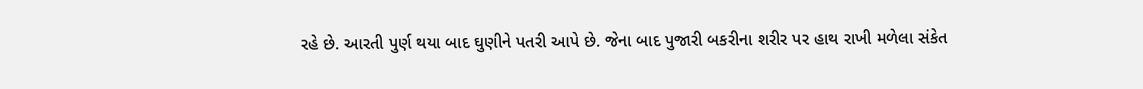રહે છે. આરતી પુર્ણ થયા બાદ ઘુણીને પતરી આપે છે. જેના બાદ પુજારી બકરીના શરીર પર હાથ રાખી મળેલા સંકેત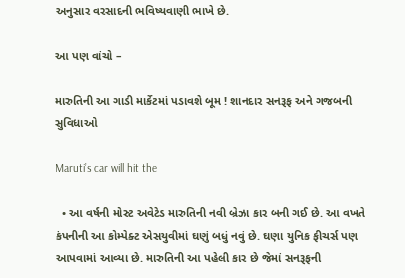અનુસાર વરસાદની ભવિષ્યવાણી ભાખે છે.

આ પણ વાંચો –

મારુતિની આ ગાડી માર્કેટમાં પડાવશે બૂમ ! શાનદાર સનરૂફ અને ગજબની સુવિધાઓ

Maruti’s car will hit the

  • આ વર્ષની મોસ્ટ અવેટેડ મારુતિની નવી બ્રેઝા કાર બની ગઈ છે. આ વખતે કંપનીની આ કોમ્પેક્ટ એસયુવીમાં ઘણું બધું નવું છે. ઘણા યુનિક ફીચર્સ પણ આપવામાં આવ્યા છે. મારુતિની આ પહેલી કાર છે જેમાં સનરૂફની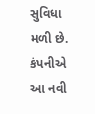સુવિધા મળી છે. કંપનીએ આ નવી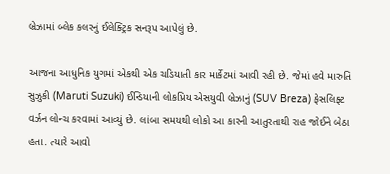બ્રેઝામાં બ્લેક કલરનું ઈલેક્ટ્રિક સનરૂપ આપેલું છે.

આજના આધુનિક યુગમાં એકથી એક ચડિયાતી કાર માર્કેટમાં આવી રહી છે. જેમાં હવે મારુતિ સુઝુકી (Maruti Suzuki) ઈન્ડિયાની લોકપ્રિય એસયુવી બ્રેઝાનું (SUV Breza) ફેસલિફ્ટ વર્ઝન લોન્ચ કરવામાં આવ્યું છે. લાંબા સમયથી લોકો આ કારની આતુરતાથી રાહ જોઈને બેઠા હતા. ત્યારે આવો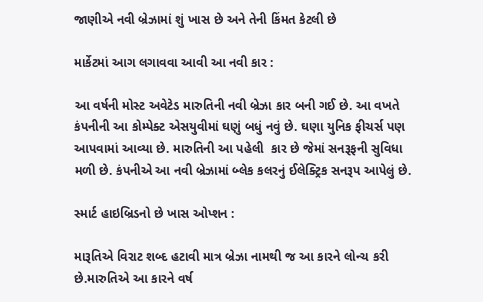જાણીએ નવી બ્રેઝામાં શું ખાસ છે અને તેની કિંમત કેટલી છે

માર્કેટમાં આગ લગાવવા આવી આ નવી કાર :

આ વર્ષની મોસ્ટ અવેટેડ મારુતિની નવી બ્રેઝા કાર બની ગઈ છે. આ વખતે કંપનીની આ કોમ્પેક્ટ એસયુવીમાં ઘણું બધું નવું છે. ઘણા યુનિક ફીચર્સ પણ આપવામાં આવ્યા છે. મારુતિની આ પહેલી  કાર છે જેમાં સનરૂફની સુવિધા મળી છે. કંપનીએ આ નવી બ્રેઝામાં બ્લેક કલરનું ઈલેક્ટ્રિક સનરૂપ આપેલું છે.

સ્માર્ટ હાઇબ્રિડનો છે ખાસ ઓપ્શન :

મારૂતિએ વિરાટ શબ્દ હટાવી માત્ર બ્રેઝા નામથી જ આ કારને લોન્ચ કરી છે.મારુતિએ આ કારને વર્ષ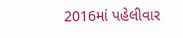2016માં પહેલીવાર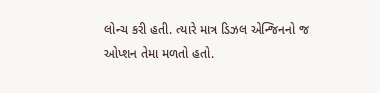લોન્ચ કરી હતી. ત્યારે માત્ર ડિઝલ એન્જિનનો જ ઓપ્શન તેમા મળતો હતો.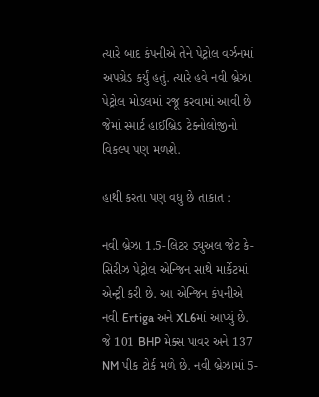ત્યારે બાદ કંપનીએ તેને પેટ્રોલ વર્ઝનમાં અપગ્રેડ કર્યું હતું. ત્યારે હવે નવી બ્રેઝા પેટ્રોલ મોડલમાં રજૂ કરવામાં આવી છે જેમાં સ્માર્ટ હાઈબ્રિડ ટેક્નોલોજીનો વિકલ્પ પણ મળશે.

હાથી કરતા પણ વધુ છે તાકાત :

નવી બ્રેઝા 1.5-લિટર ડ્યુઅલ જેટ કે-સિરીઝ પેટ્રોલ એન્જિન સાથે માર્કેટમાં એન્ટ્રી કરી છે. આ એન્જિન કંપનીએ નવી Ertiga અને XL6માં આપ્યું છે. જે 101 BHP મેક્સ પાવર અને 137 NM પીક ટોર્ક મળે છે. નવી બ્રેઝામાં 5-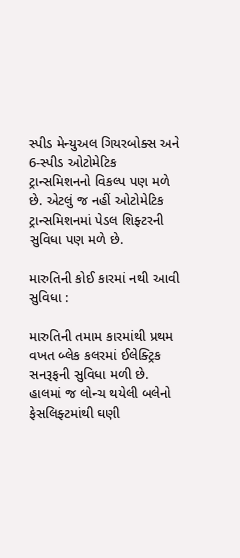સ્પીડ મેન્યુઅલ ગિયરબોક્સ અને 6-સ્પીડ ઓટોમેટિક ટ્રાન્સમિશનનો વિકલ્પ પણ મળે છે. એટલું જ નહીં ઓટોમેટિક ટ્રાન્સમિશનમાં પેડલ શિફ્ટરની સુવિધા પણ મળે છે.

મારુતિની કોઈ કારમાં નથી આવી સુવિધા :

મારુતિની તમામ કારમાંથી પ્રથમ વખત બ્લેક કલરમાં ઈલેક્ટ્રિક સનરૂફની સુવિધા મળી છે. હાલમાં જ લોન્ચ થયેલી બલેનો ફેસલિફ્ટમાંથી ઘણી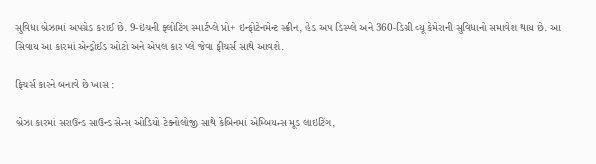સુવિધા બ્રેઝામાં અપગ્રેડ કરાઈ છે. 9-ઇંચની ફ્લોટિંગ સ્માર્ટપ્લે પ્રો+ ઇન્ફોટેનમેન્ટ સ્ક્રીન, હેડ અપ ડિસ્પ્લે અને 360-ડિગ્રી વ્યૂ કેમેરાની સુવિધાનો સમાવેશ થાય છે. આ સિવાય આ કારમાં એન્ડ્રોઈડ ઓટો અને એપલ કાર પ્લે જેવા ફીચર્સ સાથે આવશે.

ફિચર્સ કારને બનાવે છે ખાસ :

બ્રેઝા કારમાં સરાઉન્ડ સાઉન્ડ સેન્સ ઓડિયો ટેક્નોલોજી સાથે કેબિનમાં એમ્બિયન્સ મૂડ લાઇટિંગ,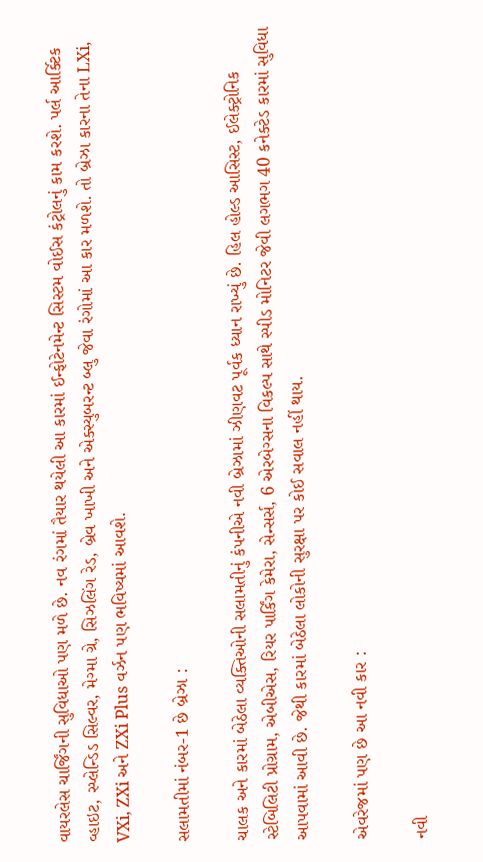વાયરલેસ ચાર્જિંગની સુવિધાઓ પણ મળે છે. નવ રંગમાં તૈયાર થયેલી આ કારમાં ઈન્ફોટેનમેન્ટ સિસ્ટમ વોઈસ કંટ્રોલનું કામ કરશે. પર્લ આર્ક્ટિક વ્હાઇટ, સ્પ્લેન્ડિડ સિલ્વર, મેગ્મા ગ્રે, સિઝલિંગ રેડ, બ્રેવ ખાખી અને એક્સ્યુબરન્ટ બ્લુ જેવા રંગોમાં આ કાર મળશે. તો બ્રેઝા કારના તેના LXi, VXi, ZXi અને ZXi Plus વર્ઝન પણ ભવિષ્યમાં આવશે.

સલામતીમાં નંબર-1 છે બ્રેઝા :

ચાલક અને કારમાં બેઠેલા વ્યક્તિઓની સલામતીનું કંપનીએ નવી બ્રેઝામાં ઝીણવટ પૂર્વક ધ્યાન રાખ્યું છે. હિલ હોલ્ડ આસિસ્ટ, ઈલેક્ટ્રોનિક સ્ટેબિલિટી પ્રોગ્રામ, એબીએસ, રિયર પાર્કિંગ કેમેરા, સેન્સર્સ, 6 એરબેગ્સના વિકલ્પ સાથે સ્પીડ મોનિટર જેવી લગભગ 40 કનેક્ટેડ કારમાં સુવિધા આપવામાં આવી છે. જેથી કારમાં બેઠેલા લોકોની સુરક્ષા પર કોઈ સવાલ નહીં થાય.

એવરેજમાં પણ છે આ નવી કાર :

નવી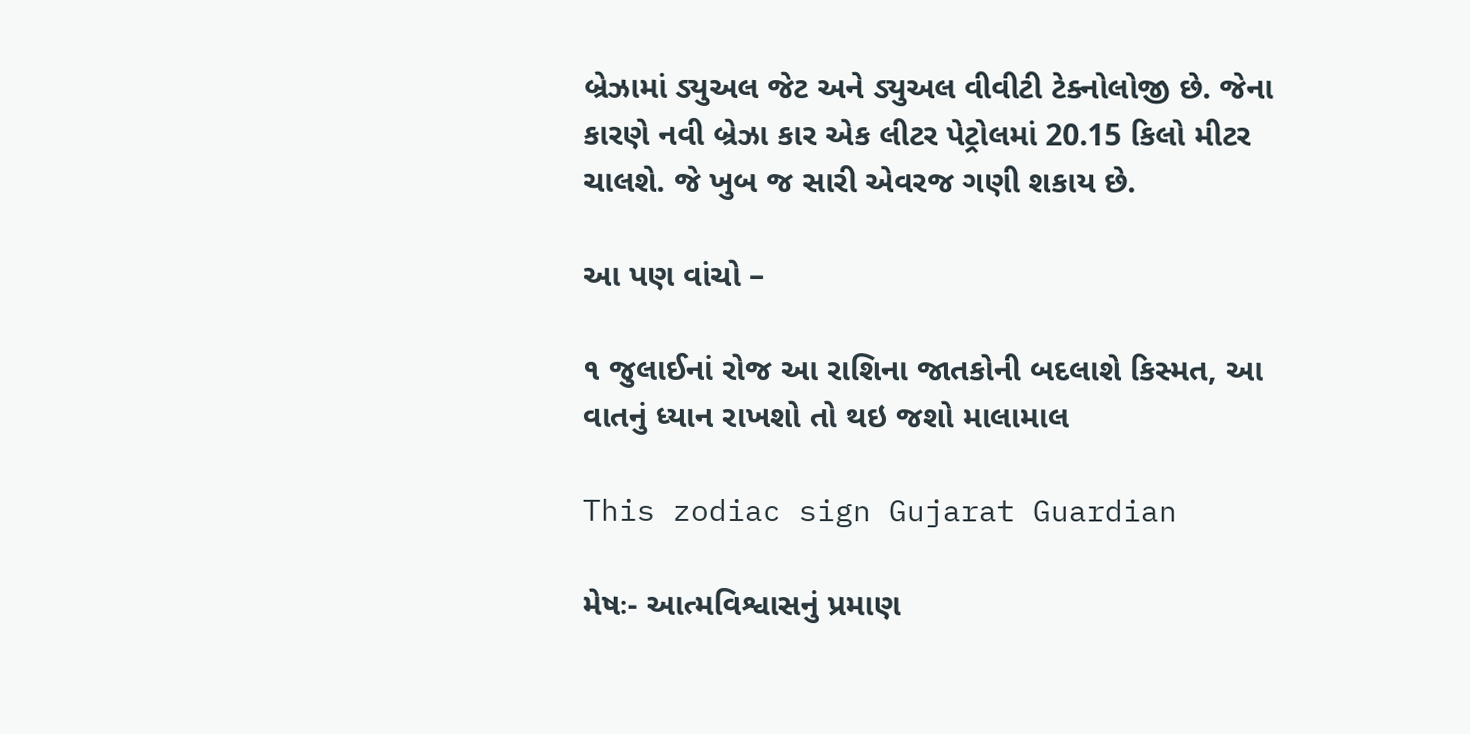બ્રેઝામાં ડ્યુઅલ જેટ અને ડ્યુઅલ વીવીટી ટેક્નોલોજી છે. જેના કારણે નવી બ્રેઝા કાર એક લીટર પેટ્રોલમાં 20.15 કિલો મીટર ચાલશે. જે ખુબ જ સારી એવરજ ગણી શકાય છે.

આ પણ વાંચો –

૧ જુલાઈનાં રોજ આ રાશિના જાતકોની બદલાશે કિસ્મત, આ વાતનું ધ્યાન રાખશો તો થઇ જશો માલામાલ

This zodiac sign Gujarat Guardian

મેષઃ- આત્મવિશ્વાસનું પ્રમાણ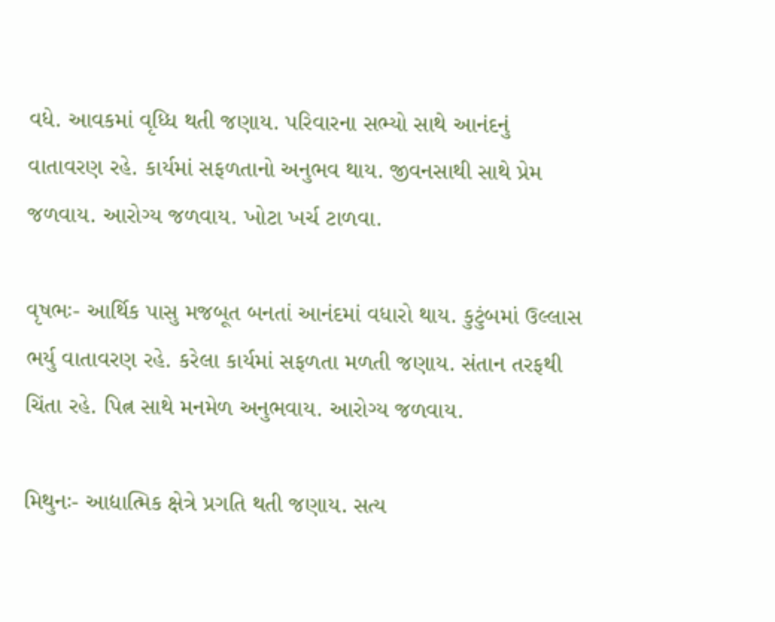વધે. આવકમાં વૃધ્ધિ થતી જણાય. પરિવારના સભ્યો સાથે આનંદનું વાતાવરણ રહે. કાર્યમાં સફળતાનો અનુભવ થાય. જીવનસાથી સાથે પ્રેમ જળવાય. આરોગ્ય જળવાય. ખોટા ખર્ચ ટાળવા.

વૃષભઃ- આર્થિક પાસુ મજબૂત બનતાં આનંદમાં વધારો થાય. કુટુંબમાં ઉલ્લાસ ભર્યુ વાતાવરણ રહે. કરેલા કાર્યમાં સફળતા મળતી જણાય. સંતાન તરફથી ચિંતા રહે. પ‌િત્ન સાથે મનમેળ અનુભવાય. આરોગ્ય જળવાય.

મિથુનઃ- આદ્યાત્મિક ક્ષેત્રે પ્રગતિ થતી જણાય. સત્ય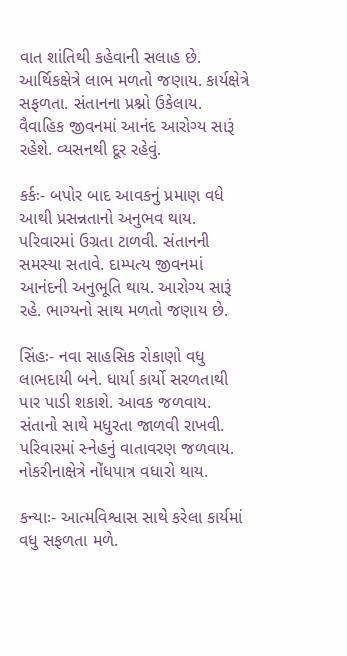વાત શાંતિથી કહેવાની સલાહ છે. આર્થિકક્ષેત્રે લાભ મળતો જણાય. કાર્યક્ષેત્રે સફળતા. સંતાનના પ્રશ્નો ઉકેલાય. વૈવ‌ાહિક જીવનમાં આનંદ આરોગ્ય સારૂં રહેશે. વ્યસનથી દૂર રહેવું.

કર્કઃ- બપોર બાદ આવકનું પ્રમાણ વધે આથી પ્રસન્નતાનો અનુભવ થાય. પરિવારમાં ઉગ્રતા ટાળવી. સંતાનની સમસ્યા સતાવે. દામ્પત્ય જીવનમાં આનંદની અનુભૂતિ થાય. આરોગ્ય સારૂં રહે. ભાગ્યનો સાથ મળતો જણાય છે.

સિંહઃ- નવા સાહસિક રોકાણો વધુ લાભદાયી બને. ધાર્યા કાર્યો સરળતાથી પાર પાડી શકાશે. આવક જળવાય. સંતાનો સાથે મધુરતા જાળવી રાખવી. પરિવારમાં સ્નેહનું વાતાવરણ જળવાય. નોકરીનાક્ષેત્રે નોંધપાત્ર વધારો થાય.

કન્યાઃ- આત્મવિશ્વાસ સાથે કરેલા કાર્યમાં વધુ સફળતા મળે.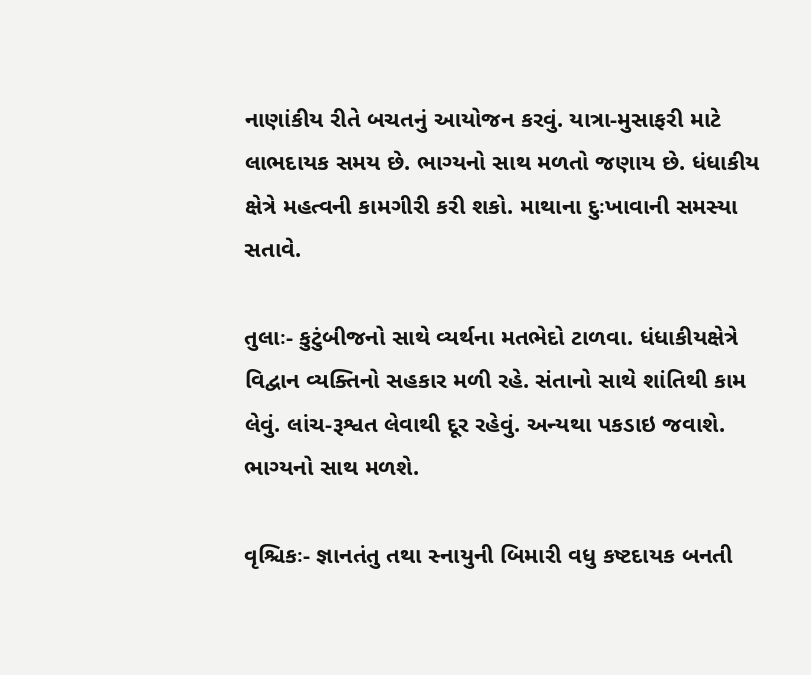નાણાંકીય રીતે બચતનું આયોજન કરવું. યાત્રા-મુસાફરી માટે લાભદાયક સમય છે. ભાગ્યનો સાથ મળતો જણાય છે. ધંધાકીય ક્ષેત્રે મહત્વની કામગીરી કરી શકો. માથાના દુઃખાવાની સમસ્યા સતાવે.

તુલાઃ- કુટુંબીજનો સાથે વ્યર્થના મતભેદો ટાળવા. ધંધાકીયક્ષેત્રે વિદ્વાન વ્યક્તિનો સહકાર મળી રહે. સંતાનો સાથે શાંતિથી કામ લેવું. લાંચ-રૂશ્વત લેવાથી દૂર રહેવું. અન્યથા પકડાઇ જવાશે. ભાગ્યનો સાથ મળશે.

વૃશ્ચિકઃ- જ્ઞાનતંતુ તથા સ્નાયુની બિમારી વધુ કષ્ટદાયક બનતી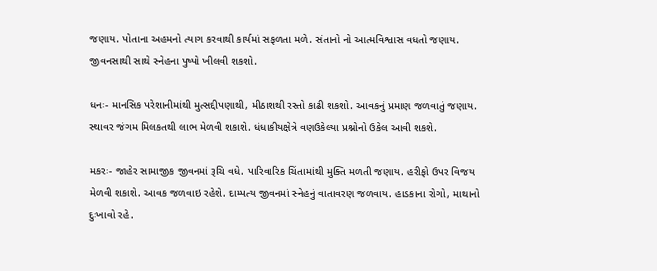જણાય. પોતાના અહમનો ત્યાગ કરવાથી કાર્યમાં સફળતા મળે. સંતાનો નો આત્મવિશ્વાસ વધતો જણાય. જીવનસાથી સાથે સ્નેહના પુષ્પો ખીલવી શકશો.

ધનઃ- માનસિક પરેશાનીમાંથી મુત્સદ્દીપણાથી, મીઠાશથી રસ્તો કાઢી શકશો. આવકનું પ્રમાણ જળવાતું જણાય. સ્થાવર જંગમ મિલકતથી લાભ મેળવી શકાશે. ધંધાકીયક્ષેત્રે વણઉકેલ્યા પ્રશ્નોનો ઉકેલ આવી શકશે.

મકરઃ- જાહેર સામાજીક જીવનમાં રૂચિ વધે. પારિવારિક ચિંતામાંથી મુક્તિ મળતી જણાય. હરીફો ઉપર વિજય મેળવી શકાશે. આવક જળવાઇ રહેશે. દામ્પત્ય જીવનમાં સ્નેહનું વાતાવરણ જળવાય. હાડકાના રોગો, માથાનો દુઃખાવો રહે.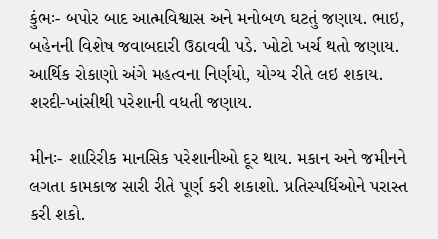કુંભઃ- બપોર બાદ આત્મવિશ્વાસ અને મનોબળ ઘટતું જણાય. ભાઇ, બહેનની વિશેષ જવાબદારી ઉઠાવવી પડે. ખોટો ખર્ચ થતો જણાય. આર્થિક રોકાણો અંગે મહત્વના નિર્ણયો, યોગ્ય રીતે લઇ શકાય. શરદી-ખાંસીથી પરેશાની વધતી જણાય.

મીનઃ- શારિરીક માનસિક પરેશાનીઓ દૂર થાય. મકાન અને જમીનને લગતા કામકાજ સારી રીતે પૂર્ણ કરી શકાશો. પ્રતિસ્પર્ધિઓને પરાસ્ત કરી શકો.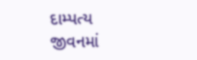દામ્પત્ય જીવનમાં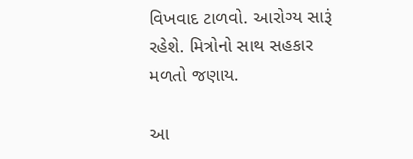વિખવાદ ટાળવો. આરોગ્ય સારૂં રહેશે. મિત્રોનો સાથ સહકાર મળતો જણાય.

આ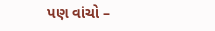પણ વાંચો –